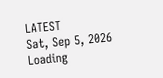LATEST
Sat, Sep 5, 2026
Loading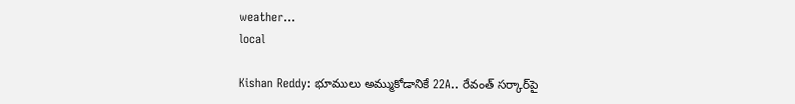weather...
local

Kishan Reddy: భూములు అమ్ముకోడానికే 22A.. రేవంత్ సర్కార్‌పై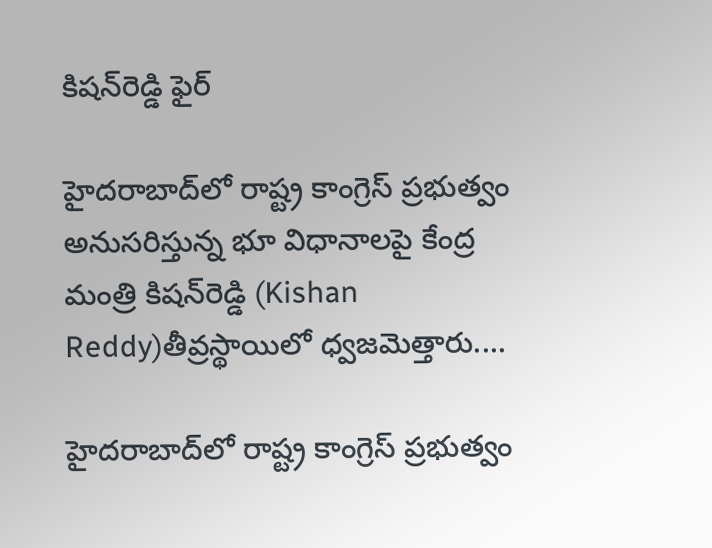కిషన్‌రెడ్డి ఫైర్

హైదరాబాద్‌లో రాష్ట్ర కాంగ్రెస్ ప్రభుత్వం అనుసరిస్తున్న భూ విధానాలపై కేంద్ర మంత్రి కిషన్‌రెడ్డి (Kishan Reddy)తీవ్రస్థాయిలో ధ్వజమెత్తారు....

హైదరాబాద్‌లో రాష్ట్ర కాంగ్రెస్ ప్రభుత్వం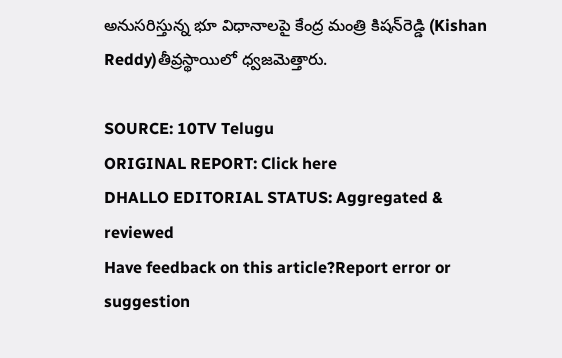అనుసరిస్తున్న భూ విధానాలపై కేంద్ర మంత్రి కిషన్‌రెడ్డి (Kishan Reddy)తీవ్రస్థాయిలో ధ్వజమెత్తారు.

SOURCE: 10TV Telugu
ORIGINAL REPORT: Click here
DHALLO EDITORIAL STATUS: Aggregated & reviewed
Have feedback on this article?Report error or suggestion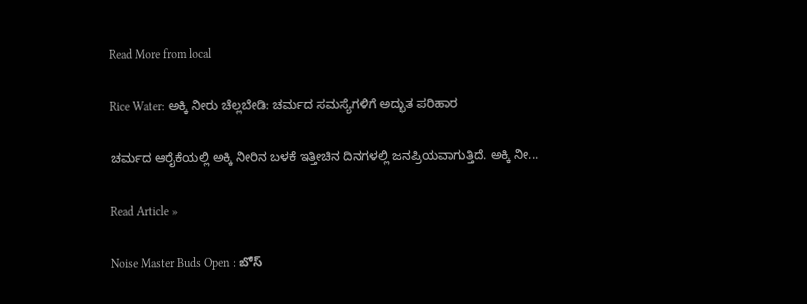Read More from local

Rice Water: ಅಕ್ಕಿ ನೀರು ಚೆಲ್ಲಬೇಡಿ: ಚರ್ಮದ ಸಮಸ್ಯೆಗಳಿಗೆ ಅದ್ಭುತ ಪರಿಹಾರ

ಚರ್ಮದ ಆರೈಕೆಯಲ್ಲಿ ಅಕ್ಕಿ ನೀರಿನ ಬಳಕೆ ಇತ್ತೀಚಿನ ದಿನಗಳಲ್ಲಿ ಜನಪ್ರಿಯವಾಗುತ್ತಿದೆ. ಅಕ್ಕಿ ನೀ...

Read Article »

Noise Master Buds Open : బోస్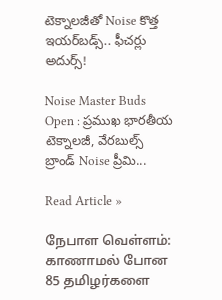టెక్నాలజీతో Noise కొత్త ఇయర్‌బడ్స్.. ఫీచర్లు అదుర్స్!

Noise Master Buds Open : ప్రముఖ భారతీయ టెక్నాలజీ, వేరబుల్స్ బ్రాండ్ Noise ప్రీమి...

Read Article »

நேபாள வெள்ளம்: காணாமல் போன 85 தமிழர்களை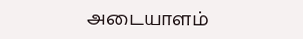அடையாளம்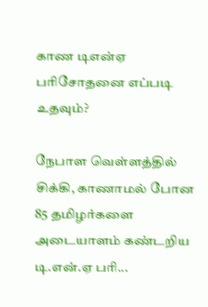காண டிஎன்ஏ பரிசோதனை எப்படி உதவும்?

நேபாள வெள்ளத்தில் சிக்கி, காணாமல் போன 85 தமிழர்களை அடையாளம் கண்டறிய டி.என்.ஏ பரி...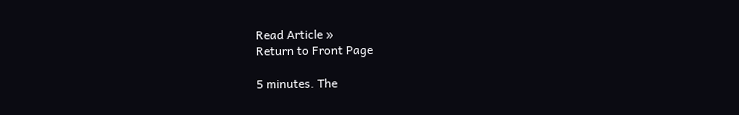Read Article »
Return to Front Page

5 minutes. The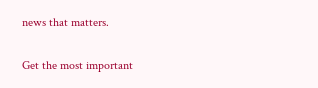news that matters.

Get the most important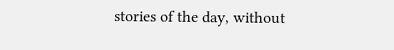stories of the day, without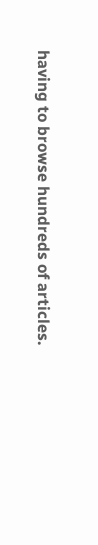having to browse hundreds of articles.